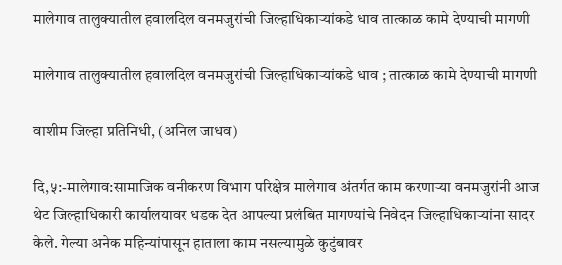मालेगाव तालुक्यातील हवालदिल वनमजुरांची जिल्हाधिकाऱ्यांकडे धाव तात्काळ कामे देण्याची मागणी

मालेगाव तालुक्यातील हवालदिल वनमजुरांची जिल्हाधिकाऱ्यांकडे धाव ; तात्काळ कामे देण्याची मागणी

वाशीम जिल्हा प्रतिनिधी, (अनिल जाधव)

दि,५:-मालेगाव:सामाजिक वनीकरण विभाग परिक्षेत्र मालेगाव अंतर्गत काम करणाऱ्या वनमजुरांनी आज थेट जिल्हाधिकारी कार्यालयावर धडक देत आपल्या प्रलंबित मागण्यांचे निवेदन जिल्हाधिकाऱ्यांना सादर केले. गेल्या अनेक महिन्यांपासून हाताला काम नसल्यामुळे कुटुंबावर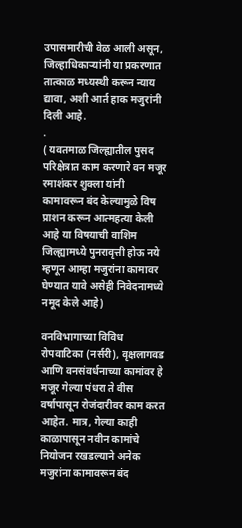उपासमारीची वेळ आली असून, जिल्हाधिकाऱ्यांनी या प्रकरणात तात्काळ मध्यस्थी करून न्याय द्यावा, अशी आर्त हाक मजुरांनी दिली आहे.
.
( यवतमाळ जिल्ह्यातील पुसद परिक्षेत्रात काम करणारे वन मजूर रमाशंकर शुक्ला यांनी कामावरून बंद केल्यामुळे विष प्राशन करून आत्महत्या केली आहे या विषयाची वाशिम जिल्ह्यामध्ये पुनरावृत्ती होऊ नये म्हणून आम्हा मजुरांना कामावर घेण्यात यावे असेही निवेदनामध्ये नमूद केले आहे)

वनविभागाच्या विविध रोपवाटिका (नर्सरी), वृक्षलागवड आणि वनसंवर्धनाच्या कामांवर हे मजूर गेल्या पंधरा ते वीस वर्षापासून रोजंदारीवर काम करत आहेत. मात्र, गेल्या काही काळापासून नवीन कामांचे नियोजन रखडल्याने अनेक मजुरांना कामावरून बंद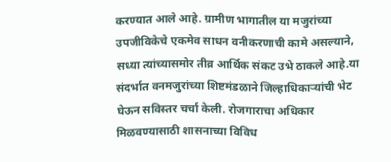करण्यात आले आहे. ग्रामीण भागातील या मजुरांच्या उपजीविकेचे एकमेव साधन वनीकरणाची कामे असल्याने, सध्या त्यांच्यासमोर तीव्र आर्थिक संकट उभे ठाकले आहे.या संदर्भात वनमजुरांच्या शिष्टमंडळाने जिल्हाधिकाऱ्यांची भेट घेऊन सविस्तर चर्चा केली. रोजगाराचा अधिकार मिळवण्यासाठी शासनाच्या विविध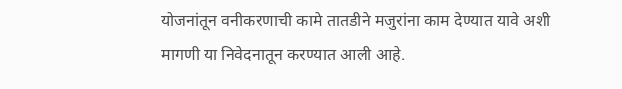योजनांतून वनीकरणाची कामे तातडीने मजुरांना काम देण्यात यावे अशी मागणी या निवेदनातून करण्यात आली आहे.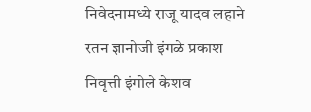निवेदनामध्ये राजू यादव लहाने रतन ज्ञानोजी इंगळे प्रकाश निवृत्ती इंगोले केशव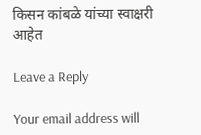किसन कांबळे यांच्या स्वाक्षरी आहेत

Leave a Reply

Your email address will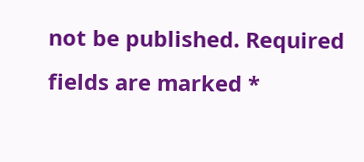not be published. Required fields are marked *